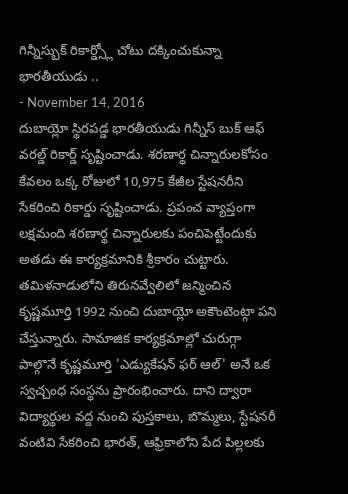గిన్నీస్బుక్ రికార్డ్స్లో చోటు దక్కించుకున్నా భారతీయుడు ..
- November 14, 2016
దుబాయ్లో స్థిరపడ్డ భారతీయుడు గిన్నీస్ బుక్ ఆఫ్ వరల్డ్ రికార్డ్ సృష్టించాడు. శరణార్థ చిన్నారులకోసం కేవలం ఒక్క రోజులో 10,975 కేజీల స్టేషనరీని సేకరించి రికార్డు సృష్టించాడు. ప్రపంచ వ్యాప్తంగా లక్షమంది శరణార్థ చిన్నారులకు పంచిపెట్టేందుకు అతడు ఈ కార్యక్రమానికి శ్రీకారం చుట్టారు. తమిళనాడులోని తిరునవ్వేలిలో జన్మించిన కృష్ణమూర్తి 1992 నుంచి దుబాయ్లో అకౌంటెంట్గా పని చేస్తున్నారు. సామాజిక కార్యక్రమాల్లో చురుగ్గా పాల్గొనే కృష్ణమూర్తి 'ఎడ్యుకేషన్ ఫర్ ఆల్' అనే ఒక స్వచ్చంధ సంస్థను ప్రారంభించారు. దాని ద్వారా విద్యార్థుల వద్ద నుంచి పుస్తకాలు, బొమ్మలు, స్టేషనరీ వంటివి సేకరించి భారత్, ఆఫ్రికాలోని పేద పిల్లలకు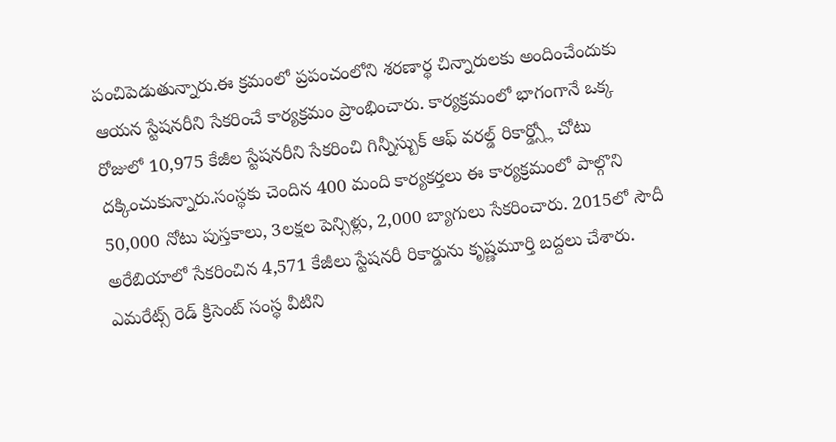పంచిపెడుతున్నారు.ఈ క్రమంలో ప్రపంచంలోని శరణార్థ చిన్నారులకు అందించేందుకు ఆయన స్టేషనరీని సేకరించే కార్యక్రమం ప్రాంభించారు. కార్యక్రమంలో భాగంగానే ఒక్క రోజులో 10,975 కేజీల స్టేషనరీని సేకరించి గిన్నీస్బుక్ ఆఫ్ వరల్డ్ రికార్డ్స్లో చోటు దక్కించుకున్నారు.సంస్థకు చెందిన 400 మంది కార్యకర్తలు ఈ కార్యక్రమంలో పాల్గొని 50,000 నోటు పుస్తకాలు, 3లక్షల పెన్సిళ్లు, 2,000 బ్యాగులు సేకరించారు. 2015లో సౌదీ అరేబియాలో సేకరించిన 4,571 కేజీలు స్టేషనరీ రికార్డును కృష్ణమూర్తి బద్దలు చేశారు. ఎమరేట్స్ రెడ్ క్రిసెంట్ సంస్థ వీటిని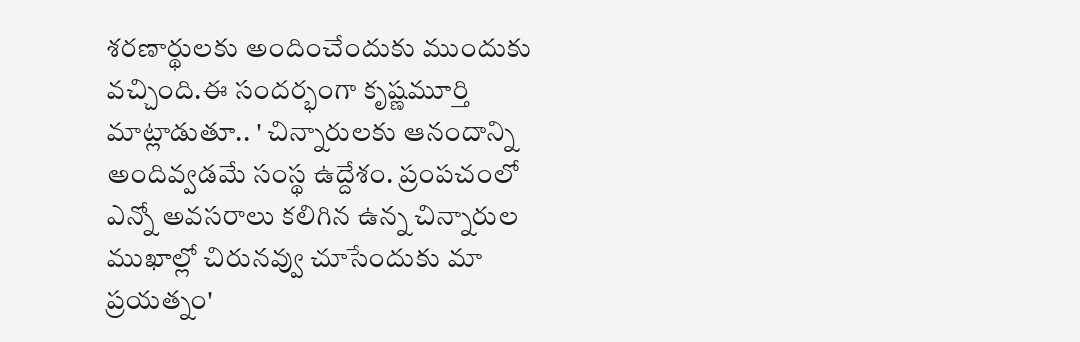శరణార్థులకు అందించేందుకు ముందుకు వచ్చింది.ఈ సందర్భంగా కృష్ణమూర్తి మాట్లాడుతూ.. ' చిన్నారులకు ఆనందాన్ని అందివ్వడమే సంస్థ ఉద్దేశం. ప్రంపచంలో ఎన్నో అవసరాలు కలిగిన ఉన్న చిన్నారుల ముఖాల్లో చిరునవ్వు చూసేందుకు మా ప్రయత్నం'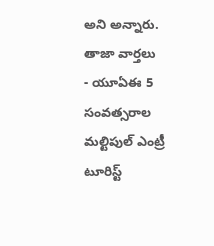అని అన్నారు.
తాజా వార్తలు
- యూఏఈ 5 సంవత్సరాల మల్టిపుల్ ఎంట్రీ టూరిస్ట్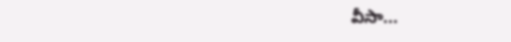వీసా...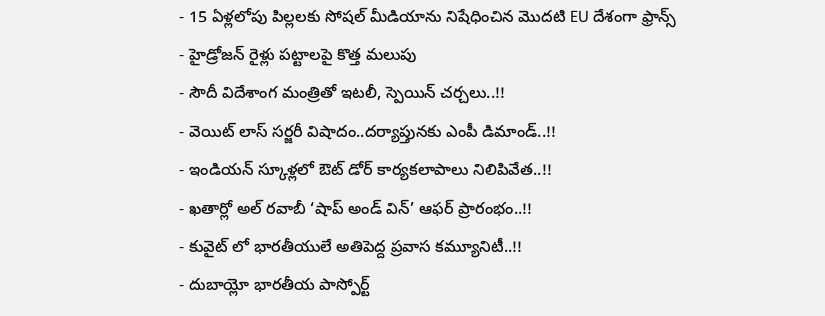- 15 ఏళ్లలోపు పిల్లలకు సోషల్ మీడియాను నిషేధించిన మొదటి EU దేశంగా ఫ్రాన్స్
- హైడ్రోజన్ రైళ్లు పట్టాలపై కొత్త మలుపు
- సౌదీ విదేశాంగ మంత్రితో ఇటలీ, స్పెయిన్ చర్చలు..!!
- వెయిట్ లాస్ సర్జరీ విషాదం..దర్యాప్తునకు ఎంపీ డిమాండ్..!!
- ఇండియన్ స్కూళ్లలో ఔట్ డోర్ కార్యకలాపాలు నిలిపివేత..!!
- ఖతార్లో అల్ రవాబీ ‘షాప్ అండ్ విన్’ ఆఫర్ ప్రారంభం..!!
- కువైట్ లో భారతీయులే అతిపెద్ద ప్రవాస కమ్యూనిటీ..!!
- దుబాయ్లో భారతీయ పాస్పోర్ట్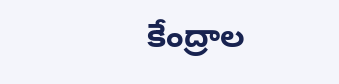కేంద్రాల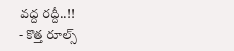వద్ద రద్దీ..!!
- కొత్త రూల్స్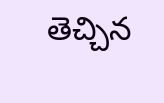తెచ్చిన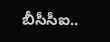బీసీసీఐ..